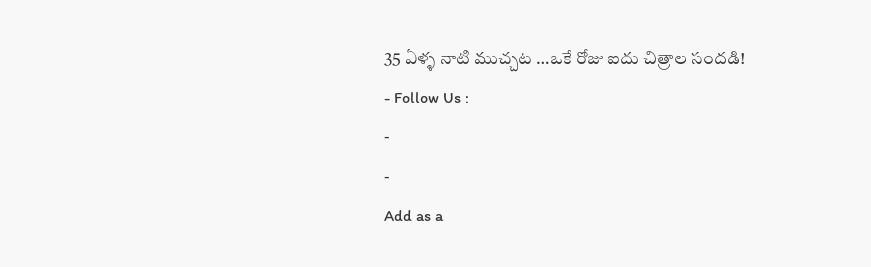35 ఏళ్ళ నాటి ముచ్చట …ఒకే రోజు ఐదు చిత్రాల సందడి!
- Follow Us :
-
-
Add as a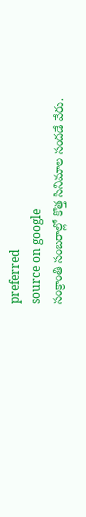preferred
source on google
సంక్రాంతి సంబరాల్లో కొత్త సినిమాల సందడే వేరు.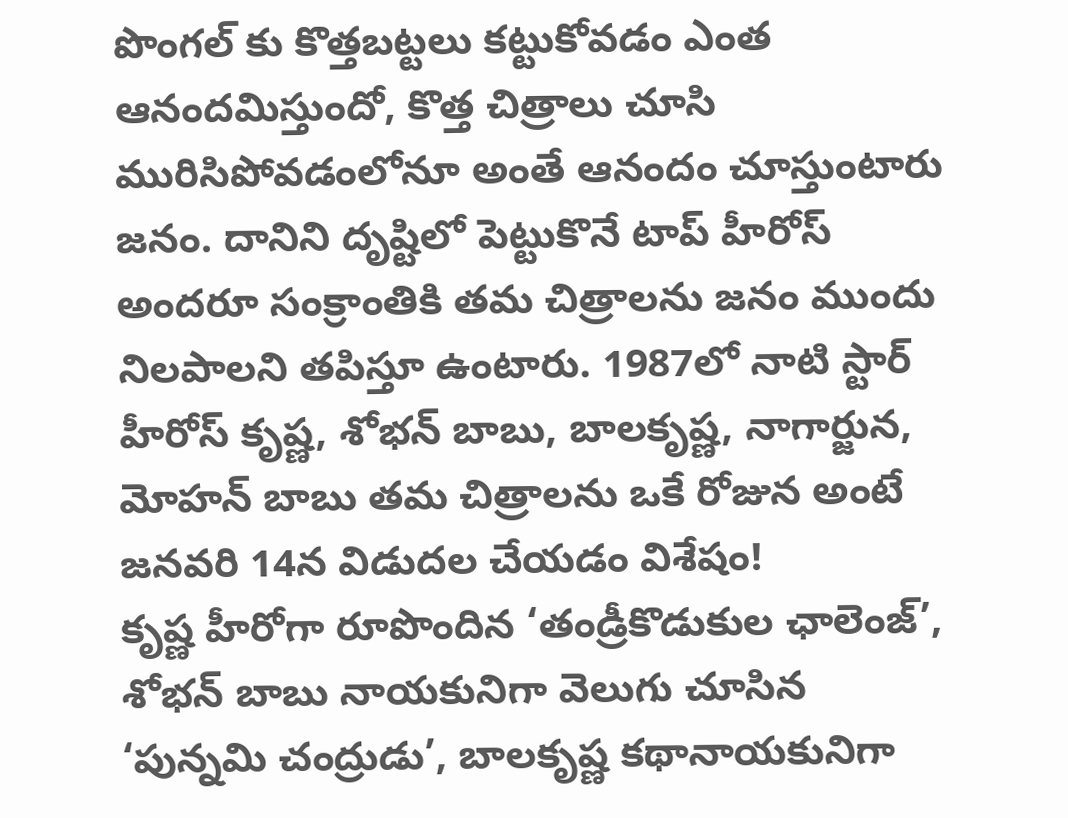పొంగల్ కు కొత్తబట్టలు కట్టుకోవడం ఎంత ఆనందమిస్తుందో, కొత్త చిత్రాలు చూసి మురిసిపోవడంలోనూ అంతే ఆనందం చూస్తుంటారు జనం. దానిని దృష్టిలో పెట్టుకొనే టాప్ హీరోస్ అందరూ సంక్రాంతికి తమ చిత్రాలను జనం ముందు నిలపాలని తపిస్తూ ఉంటారు. 1987లో నాటి స్టార్ హీరోస్ కృష్ణ, శోభన్ బాబు, బాలకృష్ణ, నాగార్జున, మోహన్ బాబు తమ చిత్రాలను ఒకే రోజున అంటే జనవరి 14న విడుదల చేయడం విశేషం!
కృష్ణ హీరోగా రూపొందిన ‘తండ్రీకొడుకుల ఛాలెంజ్’, శోభన్ బాబు నాయకునిగా వెలుగు చూసిన ‘పున్నమి చంద్రుడు’, బాలకృష్ణ కథానాయకునిగా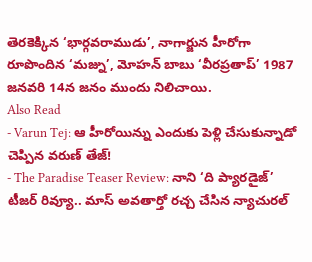తెరకెక్కిన ‘భార్గవరాముడు’, నాగార్జున హీరోగా రూపొందిన ‘మజ్ను’, మోహన్ బాబు ‘వీరప్రతాప్’ 1987 జనవరి 14న జనం ముందు నిలిచాయి.
Also Read
- Varun Tej: ఆ హీరోయిన్ను ఎందుకు పెళ్లి చేసుకున్నాడో చెప్పిన వరుణ్ తేజ్!
- The Paradise Teaser Review: నాని ‘ది ప్యారడైజ్’ టీజర్ రివ్యూ.. మాస్ అవతార్తో రచ్చ చేసిన న్యాచురల్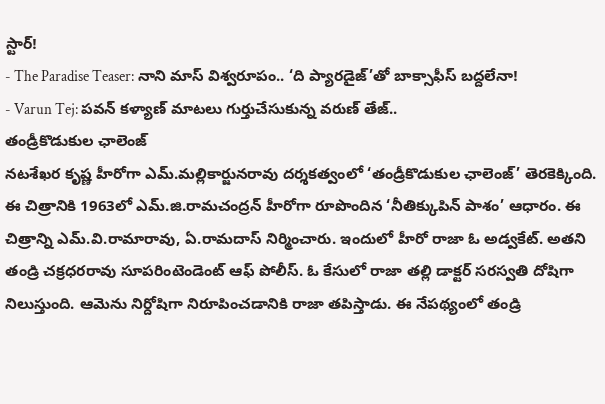స్టార్!
- The Paradise Teaser: నాని మాస్ విశ్వరూపం.. ‘ది ప్యారడైజ్’తో బాక్సాఫీస్ బద్దలేనా!
- Varun Tej: పవన్ కళ్యాణ్ మాటలు గుర్తుచేసుకున్న వరుణ్ తేజ్..
తండ్రీకొడుకుల ఛాలెంజ్
నటశేఖర కృష్ణ హీరోగా ఎమ్.మల్లికార్జునరావు దర్శకత్వంలో ‘తండ్రీకొడుకుల ఛాలెంజ్’ తెరకెక్కింది. ఈ చిత్రానికి 1963లో ఎమ్.జి.రామచంద్రన్ హీరోగా రూపొందిన ‘నీతిక్కుపిన్ పాశం’ ఆధారం. ఈ చిత్రాన్ని ఎమ్.వి.రామారావు, ఏ.రామదాస్ నిర్మించారు. ఇందులో హీరో రాజా ఓ అడ్వకేట్. అతని తండ్రి చక్రధరరావు సూపరింటెండెంట్ ఆఫ్ పోలీస్. ఓ కేసులో రాజా తల్లి డాక్టర్ సరస్వతి దోషిగా నిలుస్తుంది. ఆమెను నిర్దోషిగా నిరూపించడానికి రాజా తపిస్తాడు. ఈ నేపథ్యంలో తండ్రి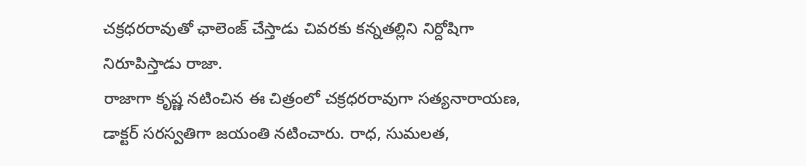చక్రధరరావుతో ఛాలెంజ్ చేస్తాడు చివరకు కన్నతల్లిని నిర్దోషిగా నిరూపిస్తాడు రాజా.
రాజాగా కృష్ణ నటించిన ఈ చిత్రంలో చక్రధరరావుగా సత్యనారాయణ, డాక్టర్ సరస్వతిగా జయంతి నటించారు. రాధ, సుమలత,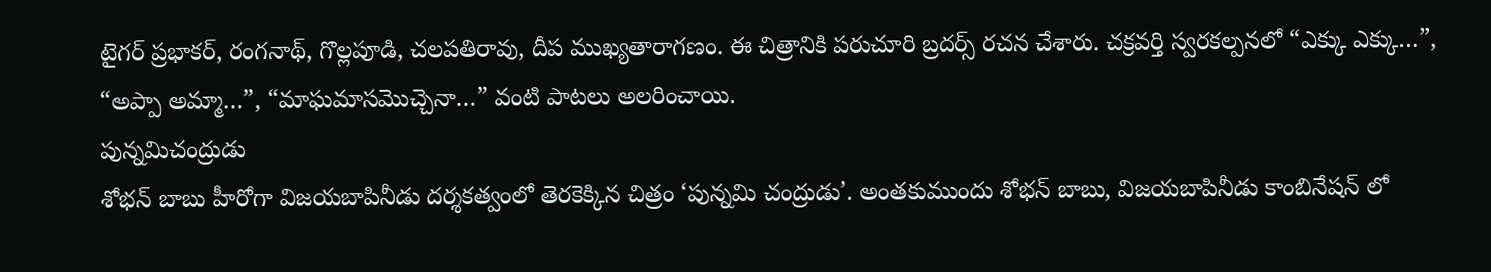టైగర్ ప్రభాకర్, రంగనాథ్, గొల్లపూడి, చలపతిరావు, దీప ముఖ్యతారాగణం. ఈ చిత్రానికి పరుచూరి బ్రదర్స్ రచన చేశారు. చక్రవర్తి స్వరకల్పనలో “ఎక్కు ఎక్కు…”, “అప్పా అమ్మా…”, “మాఘమాసమొచ్చెనా…” వంటి పాటలు అలరించాయి.
పున్నమిచంద్రుడు
శోభన్ బాబు హీరోగా విజయబాపినీడు దర్శకత్వంలో తెరకెక్కిన చిత్రం ‘పున్నమి చంద్రుడు’. అంతకుముందు శోభన్ బాబు, విజయబాపినీడు కాంబినేషన్ లో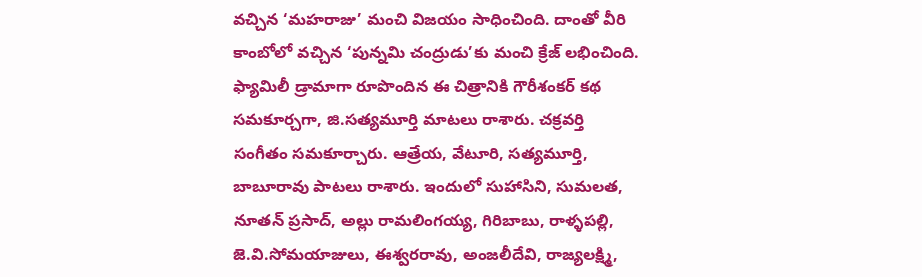వచ్చిన ‘మహరాజు’ మంచి విజయం సాధించింది. దాంతో వీరి కాంబోలో వచ్చిన ‘పున్నమి చంద్రుడు’కు మంచి క్రేజ్ లభించింది. ఫ్యామిలీ డ్రామాగా రూపొందిన ఈ చిత్రానికి గౌరీశంకర్ కథ సమకూర్చగా, జి.సత్యమూర్తి మాటలు రాశారు. చక్రవర్తి సంగీతం సమకూర్చారు. ఆత్రేయ, వేటూరి, సత్యమూర్తి, బాబూరావు పాటలు రాశారు. ఇందులో సుహాసిని, సుమలత, నూతన్ ప్రసాద్, అల్లు రామలింగయ్య, గిరిబాబు, రాళ్ళపల్లి, జె.వి.సోమయాజులు, ఈశ్వరరావు, అంజలీదేవి, రాజ్యలక్ష్మి,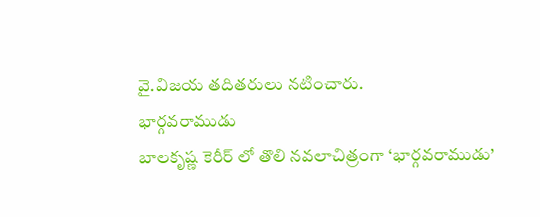వై.విజయ తదితరులు నటించారు.
భార్గవరాముడు
బాలకృష్ణ కెరీర్ లో తొలి నవలాచిత్రంగా ‘భార్గవరాముడు’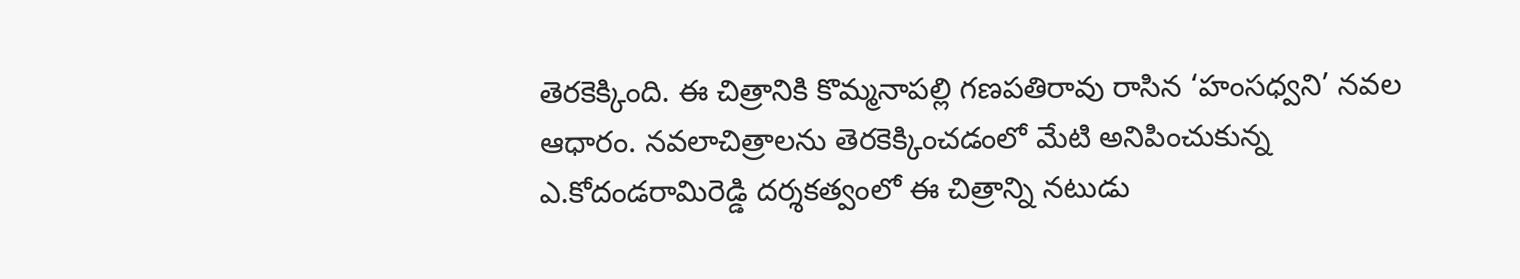తెరకెక్కింది. ఈ చిత్రానికి కొమ్మనాపల్లి గణపతిరావు రాసిన ‘హంసధ్వని’ నవల ఆధారం. నవలాచిత్రాలను తెరకెక్కించడంలో మేటి అనిపించుకున్న ఎ.కోదండరామిరెడ్డి దర్శకత్వంలో ఈ చిత్రాన్ని నటుడు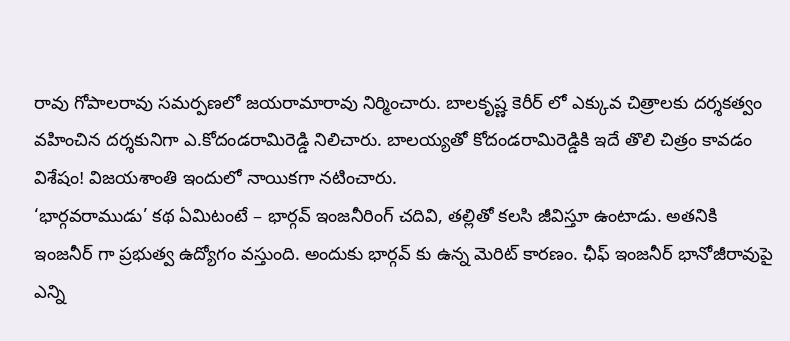రావు గోపాలరావు సమర్పణలో జయరామారావు నిర్మించారు. బాలకృష్ణ కెరీర్ లో ఎక్కువ చిత్రాలకు దర్శకత్వం వహించిన దర్శకునిగా ఎ.కోదండరామిరెడ్డి నిలిచారు. బాలయ్యతో కోదండరామిరెడ్డికి ఇదే తొలి చిత్రం కావడం విశేషం! విజయశాంతి ఇందులో నాయికగా నటించారు.
‘భార్గవరాముడు’ కథ ఏమిటంటే – భార్గవ్ ఇంజనీరింగ్ చదివి, తల్లితో కలసి జీవిస్తూ ఉంటాడు. అతనికి ఇంజనీర్ గా ప్రభుత్వ ఉద్యోగం వస్తుంది. అందుకు భార్గవ్ కు ఉన్న మెరిట్ కారణం. ఛీఫ్ ఇంజనీర్ భానోజీరావుపై ఎన్ని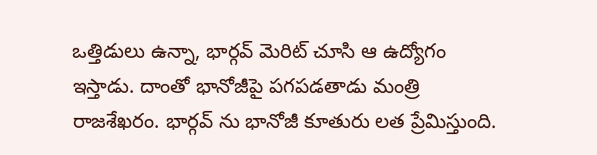ఒత్తిడులు ఉన్నా, భార్గవ్ మెరిట్ చూసి ఆ ఉద్యోగం ఇస్తాడు. దాంతో భానోజీపై పగపడతాడు మంత్రి రాజశేఖరం. భార్గవ్ ను భానోజీ కూతురు లత ప్రేమిస్తుంది.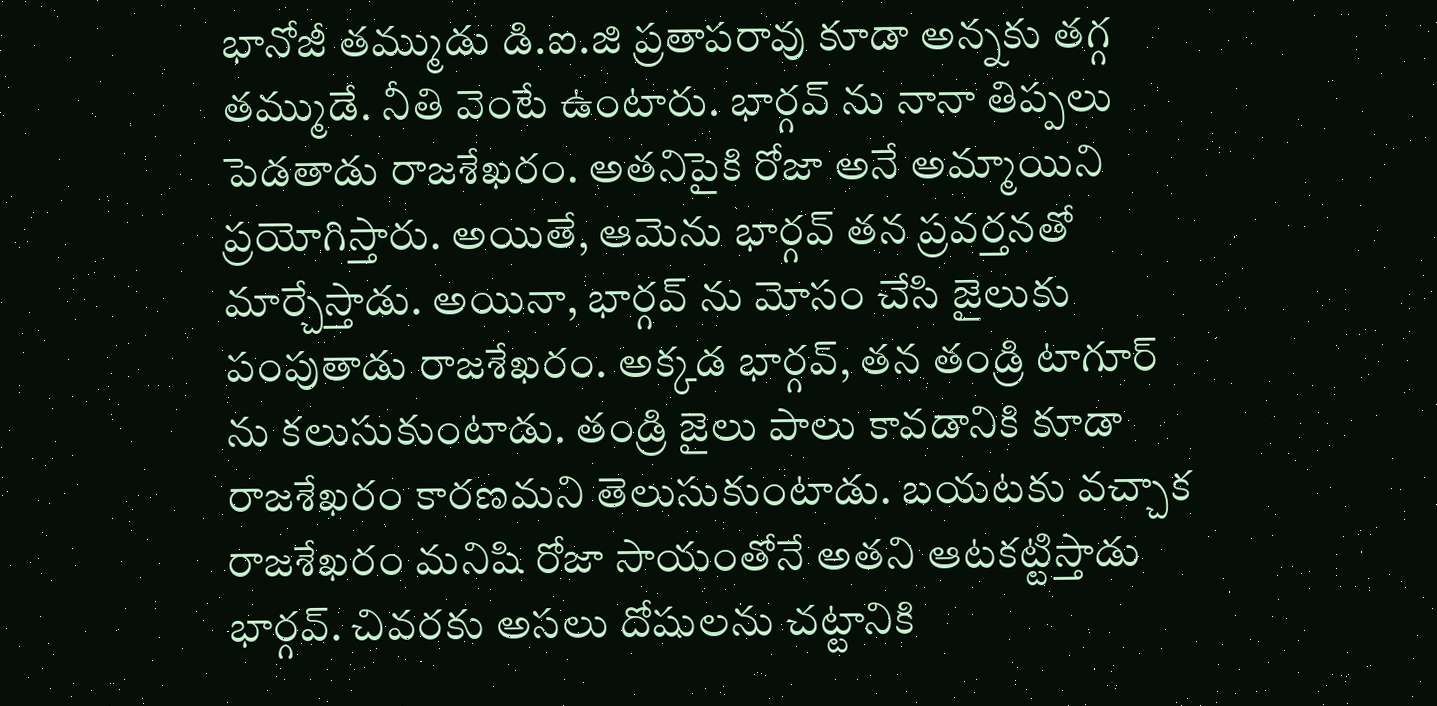భానోజీ తమ్ముడు డి.ఐ.జి ప్రతాపరావు కూడా అన్నకు తగ్గ తమ్ముడే. నీతి వెంటే ఉంటారు. భార్గవ్ ను నానా తిప్పలు పెడతాడు రాజశేఖరం. అతనిపైకి రోజా అనే అమ్మాయిని ప్రయోగిస్తారు. అయితే, ఆమెను భార్గవ్ తన ప్రవర్తనతో మార్చేస్తాడు. అయినా, భార్గవ్ ను మోసం చేసి జైలుకు పంపుతాడు రాజశేఖరం. అక్కడ భార్గవ్, తన తండ్రి టాగూర్ ను కలుసుకుంటాడు. తండ్రి జైలు పాలు కావడానికి కూడా రాజశేఖరం కారణమని తెలుసుకుంటాడు. బయటకు వచ్చాక రాజశేఖరం మనిషి రోజా సాయంతోనే అతని ఆటకట్టిస్తాడు భార్గవ్. చివరకు అసలు దోషులను చట్టానికి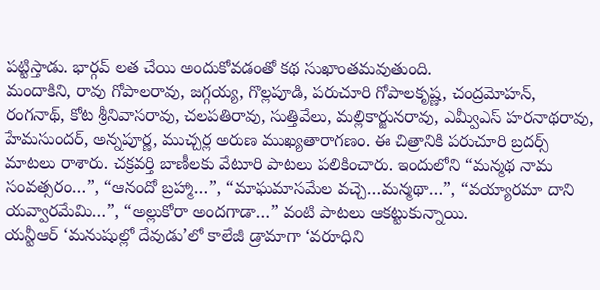పట్టిస్తాడు. భార్గవ్ లత చేయి అందుకోవడంతో కథ సుఖాంతమవుతుంది.
మందాకిని, రావు గోపాలరావు, జగ్గయ్య, గొల్లపూడి, పరుచూరి గోపాలకృష్ణ, చంద్రమోహన్, రంగనాథ్, కోట శ్రీనివాసరావు, చలపతిరావు, సుత్తివేలు, మల్లికార్జునరావు, ఎమ్వీఎస్ హరనాథరావు, హేమసుందర్, అన్నపూర్ణ, ముచ్చర్ల అరుణ ముఖ్యతారాగణం. ఈ చిత్రానికి పరుచూరి బ్రదర్స్ మాటలు రాశారు. చక్రవర్తి బాణీలకు వేటూరి పాటలు పలికించారు. ఇందులోని “మన్మథ నామ సంవత్సరం…”, “ఆనందో బ్రహ్మా…”, “మాఘమాసమేల వచ్చె…మన్మథా…”, “వయ్యారమా దాని యవ్వారమేమి…”, “అల్లుకోరా అందగాడా…” వంటి పాటలు ఆకట్టుకున్నాయి.
యన్టీఆర్ ‘మనుషుల్లో దేవుడు’లో కాలేజీ డ్రామాగా ‘వరూధిని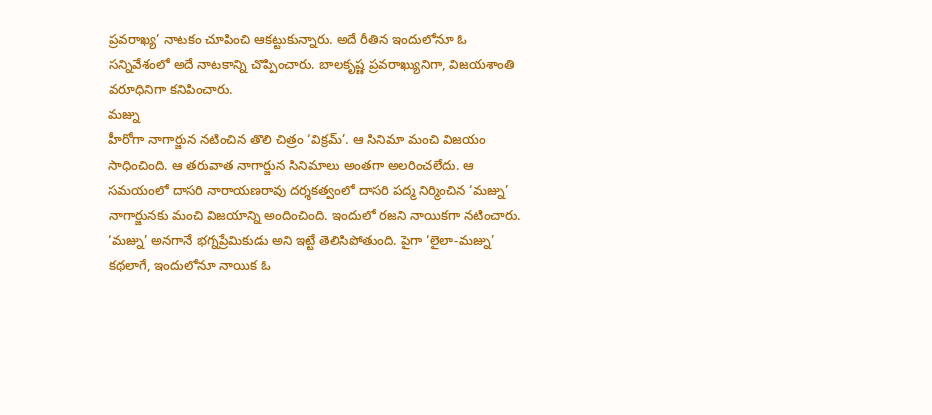ప్రవరాఖ్య’ నాటకం చూపించి ఆకట్టుకున్నారు. అదే రీతిన ఇందులోనూ ఓ సన్నివేశంలో అదే నాటకాన్ని చొప్పించారు. బాలకృష్ణ ప్రవరాఖ్యునిగా, విజయశాంతి వరూధినిగా కనిపించారు.
మజ్ను
హీరోగా నాగార్జున నటించిన తొలి చిత్రం ‘విక్రమ్’. ఆ సినిమా మంచి విజయం సాధించింది. ఆ తరువాత నాగార్జున సినిమాలు అంతగా అలరించలేదు. ఆ సమయంలో దాసరి నారాయణరావు దర్శకత్వంలో దాసరి పద్మ నిర్మించిన ‘మజ్ను’ నాగార్జునకు మంచి విజయాన్ని అందించింది. ఇందులో రజని నాయికగా నటించారు.
‘మజ్ను’ అనగానే భగ్నప్రేమికుడు అని ఇట్టే తెలిసిపోతుంది. పైగా ‘లైలా-మజ్ను’ కథలాగే, ఇందులోనూ నాయిక ఓ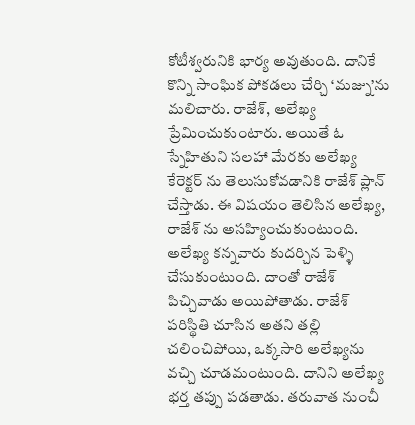కోటీశ్వరునికి భార్య అవుతుంది. దానికే కొన్ని సాంఘిక పోకడలు చేర్చి ‘మజ్ను’ను మలిచారు. రాజేశ్, అలేఖ్య ప్రేమించుకుంటారు. అయితే ఓ స్నేహితుని సలహా మేరకు అలేఖ్య కేరెక్టర్ ను తెలుసుకోవడానికి రాజేశ్ ప్లాన్ చేస్తాడు. ఈ విషయం తెలిసిన అలేఖ్య, రాజేశ్ ను అసహ్యించుకుంటుంది. అలేఖ్య కన్నవారు కుదర్చిన పెళ్ళి చేసుకుంటుంది. దాంతో రాజేశ్ పిచ్చివాడు అయిపోతాడు. రాజేశ్ పరిస్థితి చూసిన అతని తల్లి చలించిపోయి, ఒక్కసారి అలేఖ్యను వచ్చి చూడమంటుంది. దానిని అలేఖ్య భర్త తప్పు పడతాడు. తరువాత నుంచీ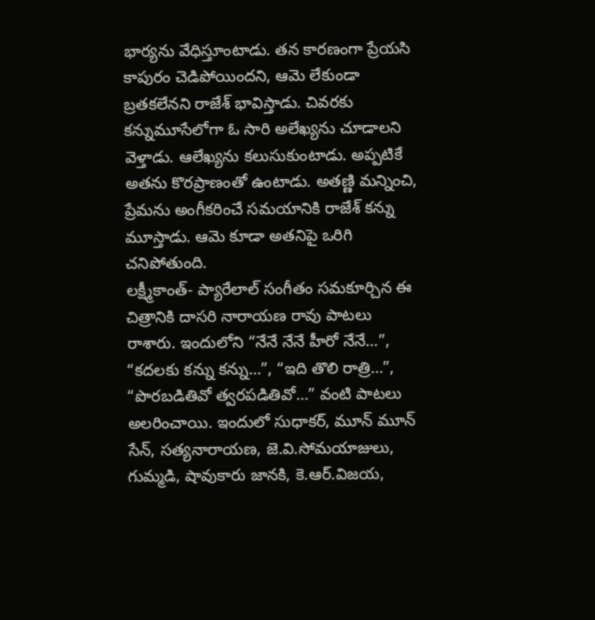భార్యను వేధిస్తూంటాడు. తన కారణంగా ప్రేయసి కాపురం చెడిపోయిందని, ఆమె లేకుండా బ్రతకలేనని రాజేశ్ భావిస్తాడు. చివరకు కన్నుమూసేలోగా ఓ సారి అలేఖ్యను చూడాలని వెళ్తాడు. ఆలేఖ్యను కలుసుకుంటాడు. అప్పటికే అతను కొరప్రాణంతో ఉంటాడు. అతణ్ణి మన్నించి, ప్రేమను అంగీకరించే సమయానికి రాజేశ్ కన్ను మూస్తాడు. ఆమె కూడా అతనిపై ఒరిగి చనిపోతుంది.
లక్ష్మీకాంత్- ప్యారేలాల్ సంగీతం సమకూర్చిన ఈ చిత్రానికి దాసరి నారాయణ రావు పాటలు రాశారు. ఇందులోని “నేనే నేనే హీరో నేనే…”, “కదలకు కన్ను కన్ను…”, “ఇది తొలి రాత్రి…”, “పొరబడితివో త్వరపడితివో…” వంటి పాటలు అలరించాయి. ఇందులో సుధాకర్, మూన్ మూన్ సేన్, సత్యనారాయణ, జె.వి.సోమయాజులు, గుమ్మడి, షావుకారు జానకి, కె.ఆర్.విజయ,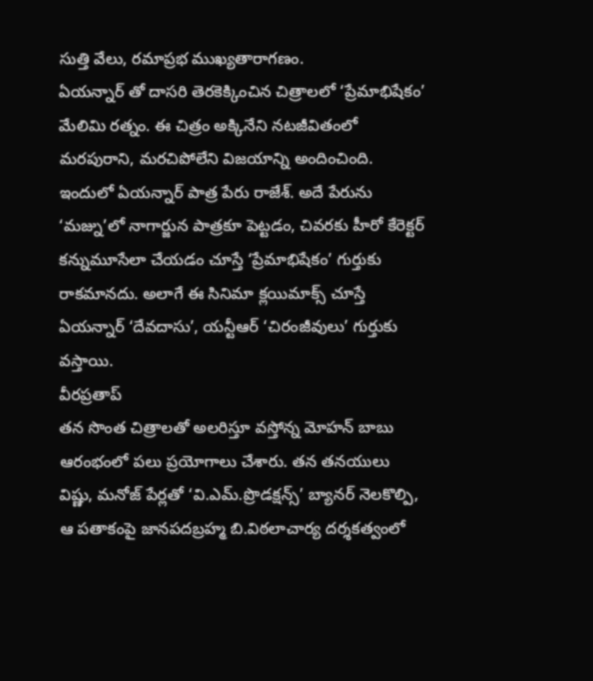సుత్తి వేలు, రమాప్రభ ముఖ్యతారాగణం.
ఏయన్నార్ తో దాసరి తెరకెక్కించిన చిత్రాలలో ‘ప్రేమాభిషేకం’ మేలిమి రత్నం. ఈ చిత్రం అక్కినేని నటజీవితంలో మరపురాని, మరచిపోలేని విజయాన్ని అందించింది. ఇందులో ఏయన్నార్ పాత్ర పేరు రాజేశ్. అదే పేరును ‘మజ్ను’లో నాగార్జున పాత్రకూ పెట్టడం, చివరకు హీరో కేరెక్టర్ కన్నుమూసేలా చేయడం చూస్తే ‘ప్రేమాభిషేకం’ గుర్తుకు రాకమానదు. అలాగే ఈ సినిమా క్లయిమాక్స్ చూస్తే ఏయన్నార్ ‘దేవదాసు’, యన్టీఆర్ ‘చిరంజీవులు’ గుర్తుకు వస్తాయి.
వీరప్రతాప్
తన సొంత చిత్రాలతో అలరిస్తూ వస్తోన్న మోహన్ బాబు ఆరంభంలో పలు ప్రయోగాలు చేశారు. తన తనయులు విష్ణు, మనోజ్ పేర్లతో ‘వి.ఎమ్.ప్రొడక్షన్స్’ బ్యానర్ నెలకొల్పి, ఆ పతాకంపై జానపదబ్రహ్మ బి.విఠలాచార్య దర్శకత్వంలో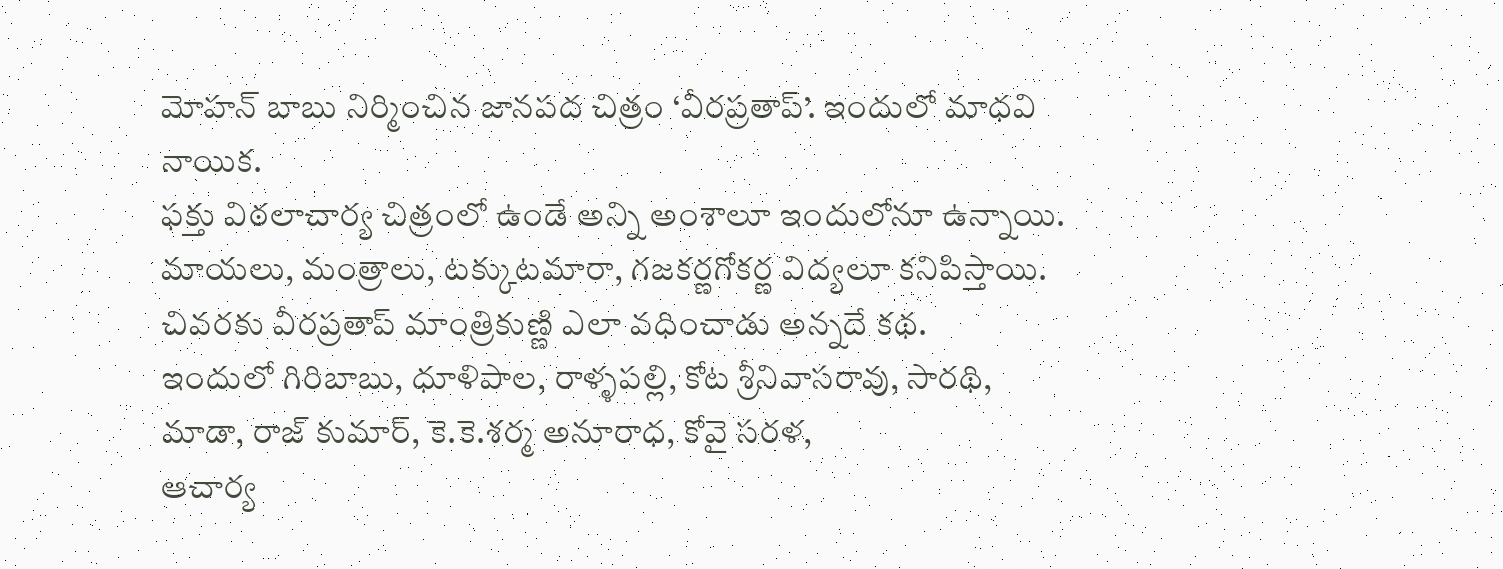మోహన్ బాబు నిర్మించిన జానపద చిత్రం ‘వీరప్రతాప్’. ఇందులో మాధవి నాయిక.
ఫక్తు విఠలాచార్య చిత్రంలో ఉండే అన్ని అంశాలూ ఇందులోనూ ఉన్నాయి. మాయలు, మంత్రాలు, టక్కుటమారా, గజకర్ణగోకర్ణ విద్యలూ కనిపిస్తాయి. చివరకు వీరప్రతాప్ మాంత్రికుణ్ణి ఎలా వధించాడు అన్నదే కథ.
ఇందులో గిరిబాబు, ధూళిపాల, రాళ్ళపల్లి, కోట శ్రీనివాసరావు, సారథి, మాడా, రాజ్ కుమార్, కె.కె.శర్మ అనూరాధ, కోవై సరళ,
ఆచార్య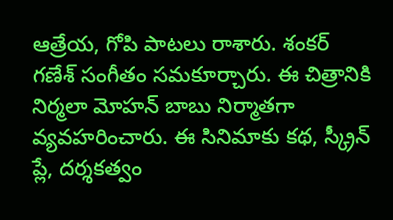ఆత్రేయ, గోపి పాటలు రాశారు. శంకర్ గణేశ్ సంగీతం సమకూర్చారు. ఈ చిత్రానికి నిర్మలా మోహన్ బాబు నిర్మాతగా వ్యవహరించారు. ఈ సినిమాకు కథ, స్క్రీన్ ప్లే, దర్శకత్వం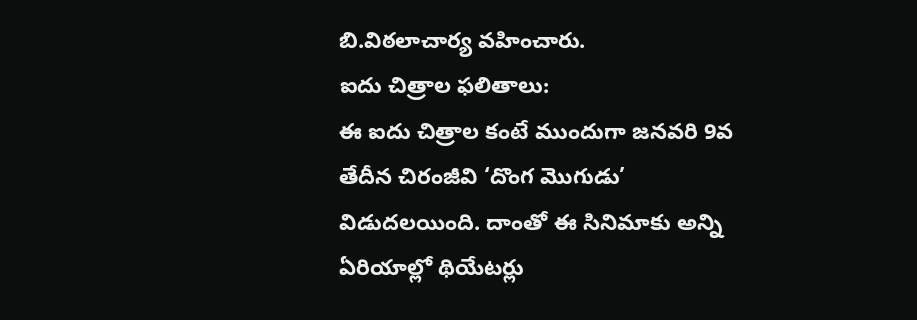బి.విఠలాచార్య వహించారు.
ఐదు చిత్రాల ఫలితాలు:
ఈ ఐదు చిత్రాల కంటే ముందుగా జనవరి 9వ తేదీన చిరంజీవి ‘దొంగ మొగుడు’ విడుదలయింది. దాంతో ఈ సినిమాకు అన్ని ఏరియాల్లో థియేటర్లు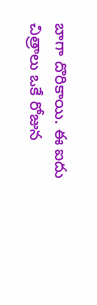బాగా దొరికాయి. ఈ ఐదు చిత్రాలు ఒకే రోజున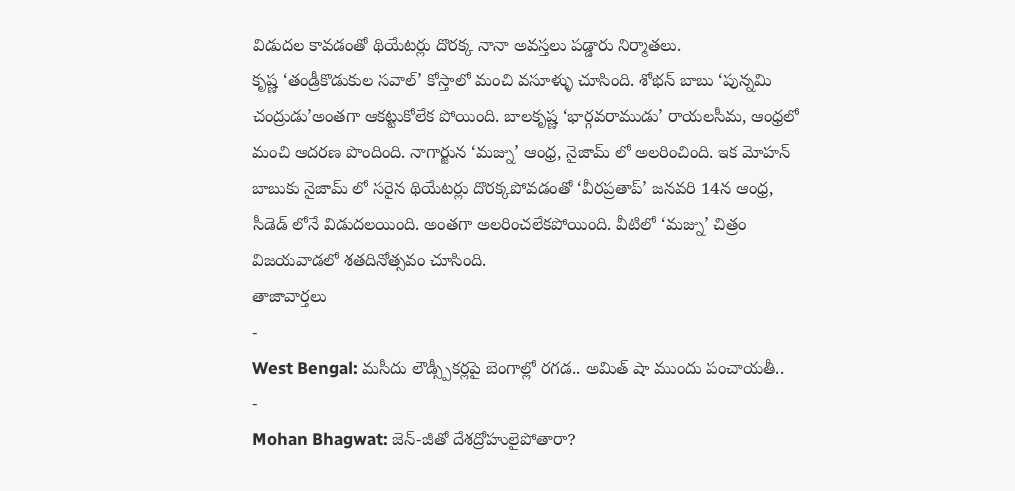విడుదల కావడంతో థియేటర్లు దొరక్క నానా అవస్తలు పడ్డారు నిర్మాతలు.
కృష్ణ ‘తండ్రీకొడుకుల సవాల్’ కోస్తాలో మంచి వసూళ్ళు చూసింది. శోభన్ బాబు ‘పున్నమి చంద్రుడు’అంతగా ఆకట్టుకోలేక పోయింది. బాలకృష్ణ ‘భార్గవరాముడు’ రాయలసీమ, ఆంధ్రలో మంచి ఆదరణ పొందింది. నాగార్జున ‘మజ్ను’ ఆంధ్ర, నైజామ్ లో అలరించింది. ఇక మోహన్ బాబుకు నైజామ్ లో సరైన థియేటర్లు దొరక్కపోవడంతో ‘వీరప్రతాప్’ జనవరి 14న ఆంధ్ర, సీడెడ్ లోనే విడుదలయింది. అంతగా అలరించలేకపోయింది. వీటిలో ‘మజ్ను’ చిత్రం విజయవాడలో శతదినోత్సవం చూసింది.
తాజావార్తలు
-
West Bengal: మసీదు లౌడ్స్పీకర్లపై బెంగాల్లో రగడ.. అమిత్ షా ముందు పంచాయతీ..
-
Mohan Bhagwat: జెన్-జీతో దేశద్రోహులైపోతారా?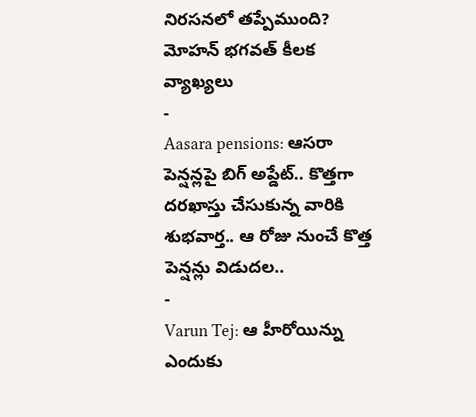నిరసనలో తప్పేముంది? మోహన్ భగవత్ కీలక వ్యాఖ్యలు
-
Aasara pensions: ఆసరా పెన్షన్లపై బిగ్ అప్డేట్.. కొత్తగా దరఖాస్తు చేసుకున్న వారికి శుభవార్త.. ఆ రోజు నుంచే కొత్త పెన్షన్లు విడుదల..
-
Varun Tej: ఆ హీరోయిన్ను ఎందుకు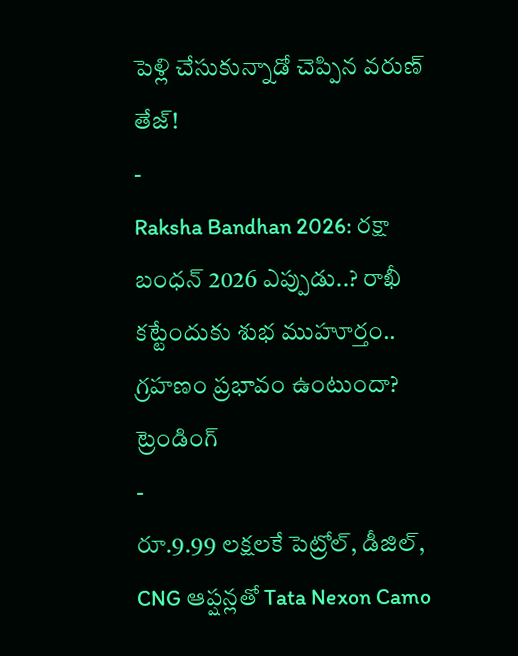పెళ్లి చేసుకున్నాడో చెప్పిన వరుణ్ తేజ్!
-
Raksha Bandhan 2026: రక్షా బంధన్ 2026 ఎప్పుడు..? రాఖీ కట్టేందుకు శుభ ముహూర్తం.. గ్రహణం ప్రభావం ఉంటుందా?
ట్రెండింగ్
-
రూ.9.99 లక్షలకే పెట్రోల్, డీజిల్, CNG ఆప్షన్లతో Tata Nexon Camo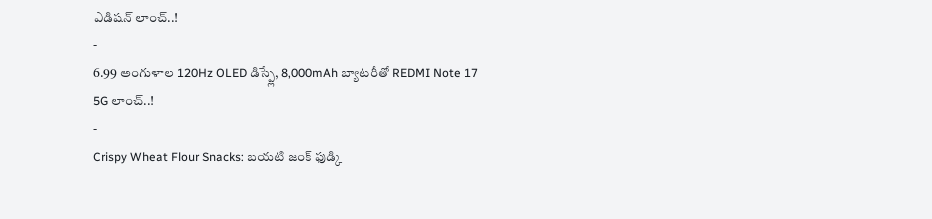ఎడిషన్ లాంచ్..!
-
6.99 అంగుళాల 120Hz OLED డిస్ప్లే, 8,000mAh బ్యాటరీతో REDMI Note 17 5G లాంచ్..!
-
Crispy Wheat Flour Snacks: బయటి జంక్ ఫుడ్కి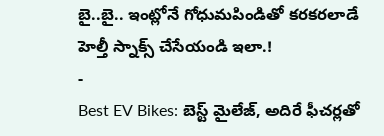బై..బై.. ఇంట్లోనే గోధుమపిండితో కరకరలాడే హెల్తీ స్నాక్స్ చేసేయండి ఇలా.!
-
Best EV Bikes: బెస్ట్ మైలేజ్, అదిరే ఫీచర్లతో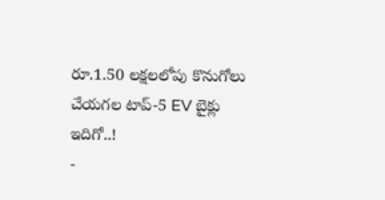రూ.1.50 లక్షలలోపు కొనుగోలు చేయగల టాప్-5 EV బైక్లు ఇదిగో..!
-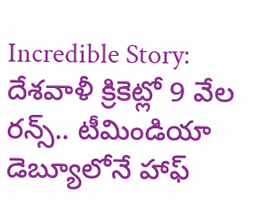Incredible Story: దేశవాళీ క్రికెట్లో 9 వేల రన్స్.. టీమిండియా డెబ్యూలోనే హాఫ్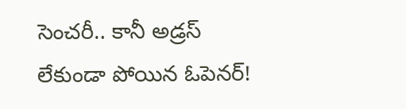సెంచరీ.. కానీ అడ్రస్ లేకుండా పోయిన ఓపెనర్!